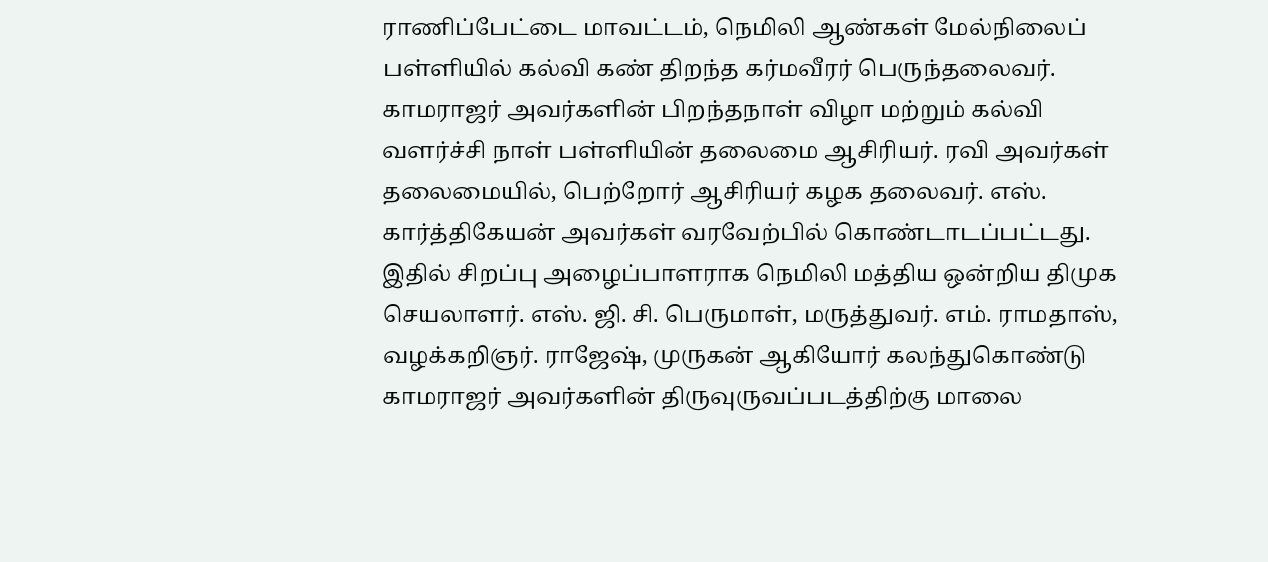ராணிப்பேட்டை மாவட்டம், நெமிலி ஆண்கள் மேல்நிலைப் பள்ளியில் கல்வி கண் திறந்த கர்மவீரர் பெருந்தலைவர். காமராஜர் அவர்களின் பிறந்தநாள் விழா மற்றும் கல்வி வளர்ச்சி நாள் பள்ளியின் தலைமை ஆசிரியர். ரவி அவர்கள் தலைமையில், பெற்றோர் ஆசிரியர் கழக தலைவர். எஸ். கார்த்திகேயன் அவர்கள் வரவேற்பில் கொண்டாடப்பட்டது.
இதில் சிறப்பு அழைப்பாளராக நெமிலி மத்திய ஒன்றிய திமுக செயலாளர். எஸ். ஜி. சி. பெருமாள், மருத்துவர். எம். ராமதாஸ், வழக்கறிஞர். ராஜேஷ், முருகன் ஆகியோர் கலந்துகொண்டு காமராஜர் அவர்களின் திருவுருவப்படத்திற்கு மாலை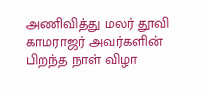அணிவித்து மலர் தூவி காமராஜர் அவர்களின் பிறந்த நாள் விழா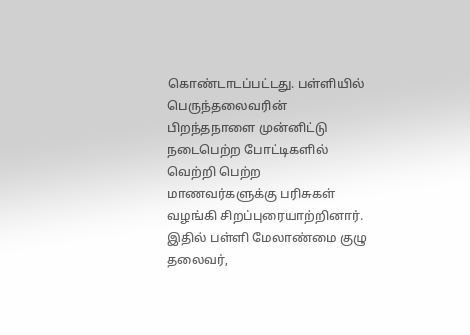கொண்டாடப்பட்டது. பள்ளியில் பெருந்தலைவரின் பிறந்தநாளை முன்னிட்டு நடைபெற்ற போட்டிகளில் வெற்றி பெற்ற மாணவர்களுக்கு பரிசுகள் வழங்கி சிறப்புரையாற்றினார். இதில் பள்ளி மேலாண்மை குழு தலைவர்,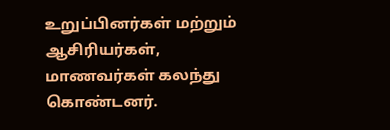உறுப்பினர்கள் மற்றும் ஆசிரியர்கள், மாணவர்கள் கலந்து கொண்டனர்.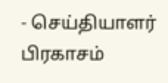- செய்தியாளர் பிரகாசம்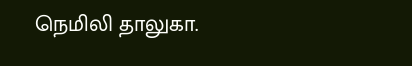நெமிலி தாலுகா.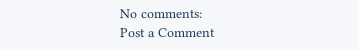No comments:
Post a Comment